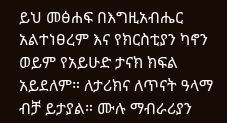ይህ መፅሐፍ በእግዚአብሔር አልተነፀረም እና የክርስቲያን ካኖን ወይም የአይሁድ ታናክ ክፍል አይደለም። ለታሪክና ለጥናት ዓላማ ብቻ ይታያል። ሙሉ ማብራሪያን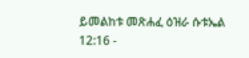ይመልከቱ መጽሐፈ ዕዝራ ሱቱኤል 12:16 -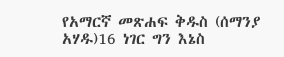የአማርኛ መጽሐፍ ቅዱስ (ሰማንያ አሃዱ)16 ነገር ግን እኔስ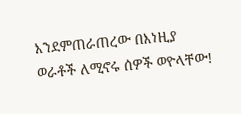እንደምጠራጠረው በእነዚያ ወራቶች ለሚኖሩ ሰዎች ወዮላቸው!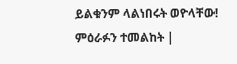ይልቁንም ላልነበሩት ወዮላቸው! ምዕራፉን ተመልከት |